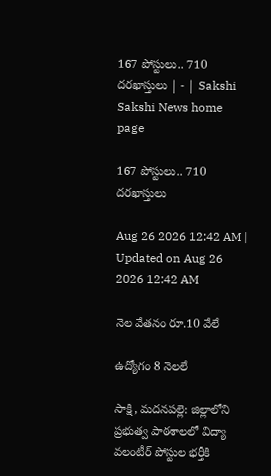167 పోస్టులు.. 710 దరఖాస్తులు | - | Sakshi
Sakshi News home page

167 పోస్టులు.. 710 దరఖాస్తులు

Aug 26 2026 12:42 AM | Updated on Aug 26 2026 12:42 AM

నెల వేతనం రూ.10 వేలే

ఉద్యోగం 8 నెలలే

సాక్షి, మదనపల్లె: జిల్లాలోని ప్రభుత్వ పాఠశాలలో విద్యా వలంటీర్‌ పోస్టుల భర్తీకి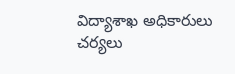విద్యాశాఖ అధికారులు చర్యలు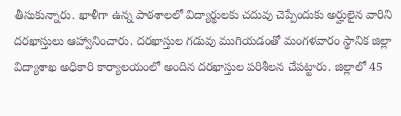తీసుకున్నారు. ఖాళీగా ఉన్న పాఠశాలలో విద్యార్థులకు చదువు చెప్పేందుకు అర్హులైన వారిని దరఖాస్తులు ఆహ్వానించారు. దరఖాస్తుల గడువు ముగియడంతో మంగళవారం స్థానిక జిల్లా విద్యాశాఖ అధికారి కార్యాలయంలో అందిన దరఖాస్తుల పరిశీలన చేపట్టారు. జిల్లాలో 45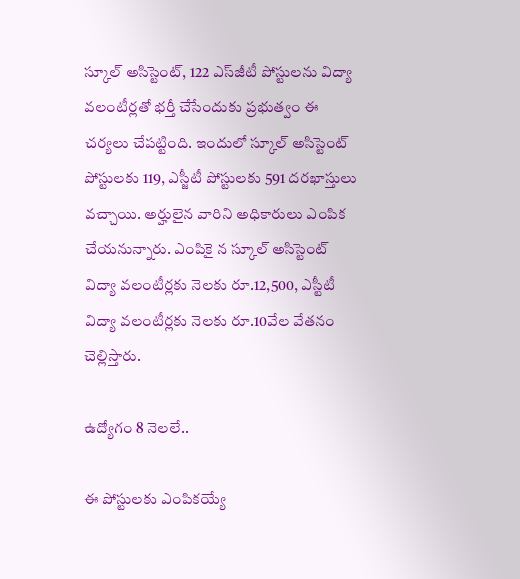స్కూల్‌ అసిస్టెంట్‌, 122 ఎస్‌జీటీ పోస్టులను విద్యా వలంటీర్లతో భర్తీ చేసేందుకు ప్రభుత్వం ఈ చర్యలు చేపట్టింది. ఇందులో స్కూల్‌ అసిస్టెంట్‌ పోస్టులకు 119, ఎస్జీటీ పోస్టులకు 591 దరఖాస్తులు వచ్చాయి. అర్హులైన వారిని అధికారులు ఎంపిక చేయనున్నారు. ఎంపికై న స్కూల్‌ అసిస్టెంట్‌ విద్యా వలంటీర్లకు నెలకు రూ.12,500, ఎస్టీటీ విద్యా వలంటీర్లకు నెలకు రూ.10వేల వేతనం చెల్లిస్తారు.

ఉద్యోగం 8 నెలలే..

ఈ పోస్టులకు ఎంపికయ్యే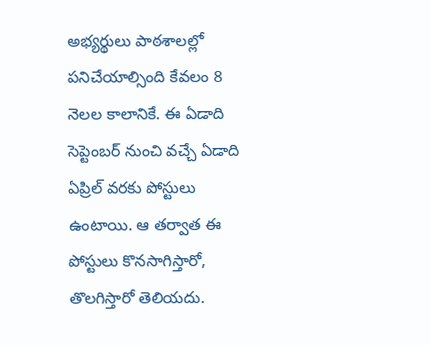అభ్యర్థులు పాఠశాలల్లో పనిచేయాల్సింది కేవలం 8 నెలల కాలానికే. ఈ ఏడాది సెప్టెంబర్‌ నుంచి వచ్చే ఏడాది ఏప్రిల్‌ వరకు పోస్టులు ఉంటాయి. ఆ తర్వాత ఈ పోస్టులు కొనసాగిస్తారో, తొలగిస్తారో తెలియదు.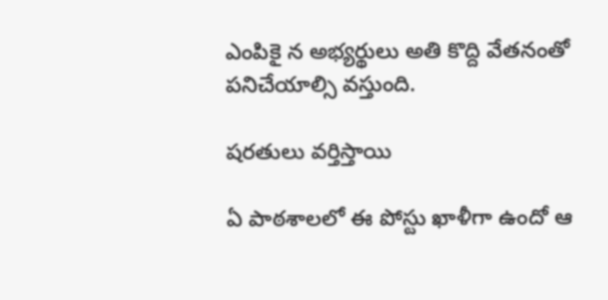ఎంపికై న అభ్యర్థులు అతి కొద్ది వేతనంతో పనిచేయాల్సి వస్తుంది.

షరతులు వర్తిస్తాయి

ఏ పాఠశాలలో ఈ పోస్టు ఖాళీగా ఉందో ఆ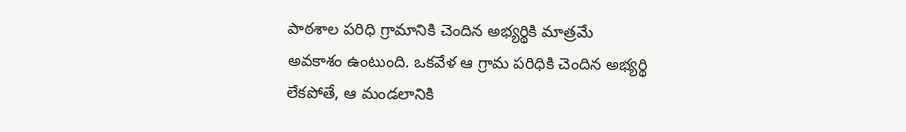పాఠశాల పరిధి గ్రామానికి చెందిన అభ్యర్థికి మాత్రమే అవకాశం ఉంటుంది. ఒకవేళ ఆ గ్రామ పరిధికి చెందిన అభ్యర్థి లేకపోతే, ఆ మండలానికి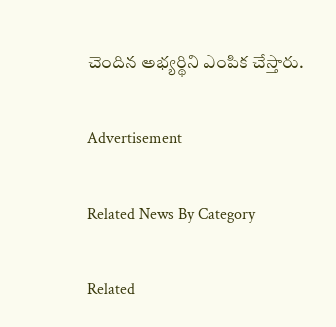చెందిన అభ్యర్థిని ఎంపిక చేస్తారు.

Advertisement

Related News By Category

Related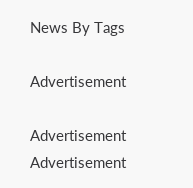News By Tags

Advertisement

Advertisement
Advertisement